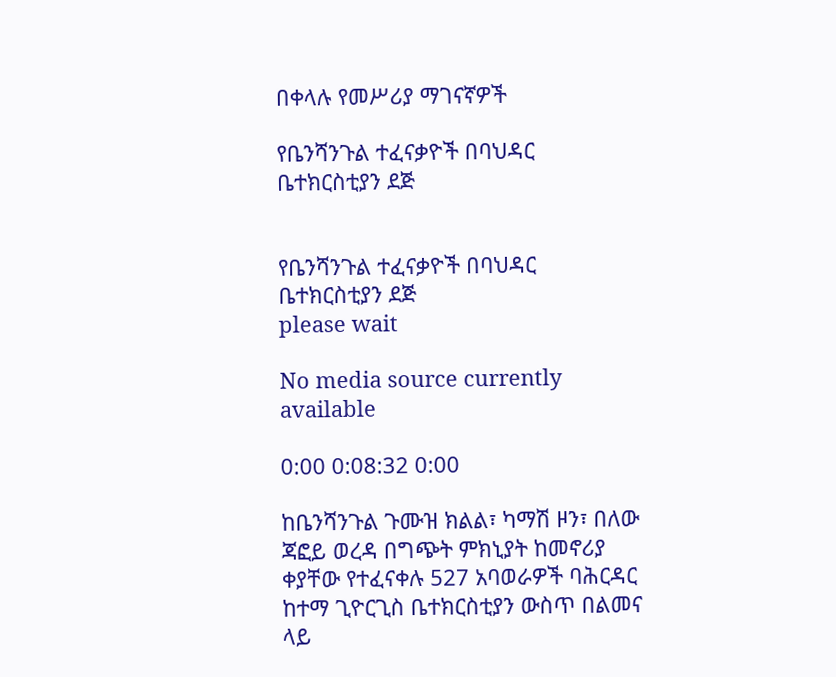በቀላሉ የመሥሪያ ማገናኛዎች

የቤንሻንጉል ተፈናቃዮች በባህዳር ቤተክርስቲያን ደጅ


የቤንሻንጉል ተፈናቃዮች በባህዳር ቤተክርስቲያን ደጅ
please wait

No media source currently available

0:00 0:08:32 0:00

ከቤንሻንጉል ጉሙዝ ክልል፣ ካማሽ ዞን፣ በለው ጃፎይ ወረዳ በግጭት ምክኒያት ከመኖሪያ ቀያቸው የተፈናቀሉ 527 አባወራዎች ባሕርዳር ከተማ ጊዮርጊስ ቤተክርስቲያን ውስጥ በልመና ላይ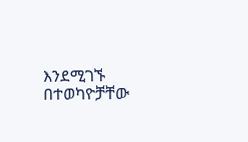እንደሚገኙ በተወካዮቻቸው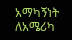አማካኝነት ለአሜሪካ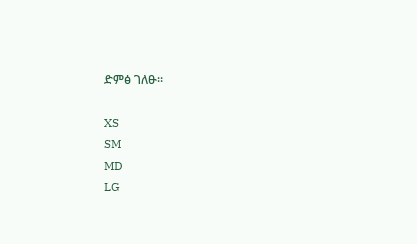ድምፅ ገለፁ።

XS
SM
MD
LG